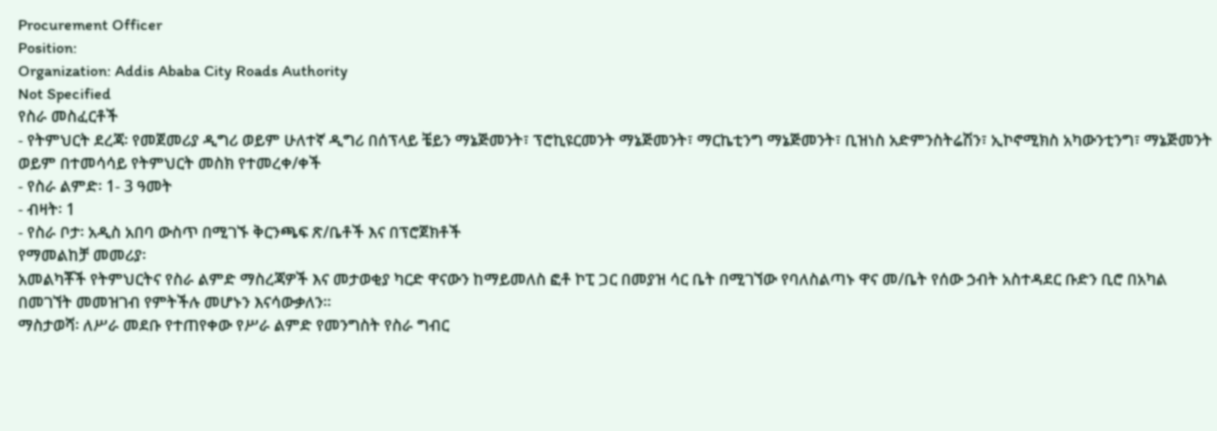Procurement Officer
Position:
Organization: Addis Ababa City Roads Authority
Not Specified
የስራ መስፈርቶች
- የትምህርት ደረጃ፡ የመጀመሪያ ዲግሪ ወይም ሁለተኛ ዲግሪ በሰፕላይ ቼይን ማኔጅመንት፣ ፕሮኪዩርመንት ማኔጅመንት፣ ማርኬቲንግ ማኔጅመንት፣ ቢዝነስ አድምንስትሬሽን፣ ኢኮኖሚክስ አካውንቲንግ፣ ማኔጅመንት ወይም በተመሳሳይ የትምህርት መስክ የተመረቀ/ቀች
- የስራ ልምድ፡ 1- 3 ዓመት
- ብዛት፡ 1
- የስራ ቦታ፡ አዲስ አበባ ውስጥ በሚገኙ ቅርንጫፍ ጽ/ቤቶች እና በፕሮጀክቶች
የማመልከቻ መመሪያ፡
አመልካቾች የትምህርትና የስራ ልምድ ማስረጃዎች እና መታወቂያ ካርድ ዋናውን ከማይመለስ ፎቶ ኮፒ ጋር በመያዝ ሳር ቤት በሚገኘው የባለስልጣኑ ዋና መ/ቤት የሰው ኃብት አስተዳደር ቡድን ቢሮ በአካል በመገኘት መመዝገብ የምትችሉ መሆኑን እናሳውቃለን፡፡
ማስታወሻ፡ ለሥራ መደቡ የተጠየቀው የሥራ ልምድ የመንግስት የስራ ግብር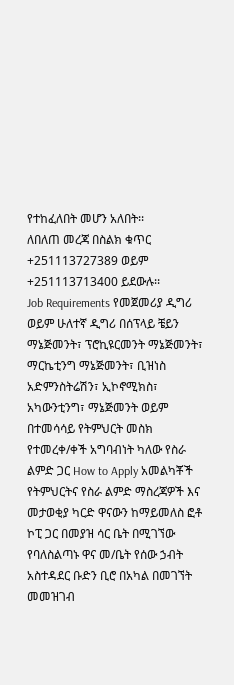የተከፈለበት መሆን አለበት፡፡
ለበለጠ መረጃ በስልክ ቁጥር +251113727389 ወይም +251113713400 ይደውሉ፡፡
Job Requirements የመጀመሪያ ዲግሪ ወይም ሁለተኛ ዲግሪ በሰፕላይ ቼይን ማኔጅመንት፣ ፕሮኪዩርመንት ማኔጅመንት፣ ማርኬቲንግ ማኔጅመንት፣ ቢዝነስ አድምንስትሬሽን፣ ኢኮኖሚክስ፣ አካውንቲንግ፣ ማኔጅመንት ወይም በተመሳሳይ የትምህርት መስክ የተመረቀ/ቀች አግባብነት ካለው የስራ ልምድ ጋር How to Apply አመልካቾች የትምህርትና የስራ ልምድ ማስረጃዎች እና መታወቂያ ካርድ ዋናውን ከማይመለስ ፎቶ ኮፒ ጋር በመያዝ ሳር ቤት በሚገኘው የባለስልጣኑ ዋና መ/ቤት የሰው ኃብት አስተዳደር ቡድን ቢሮ በአካል በመገኘት መመዝገብ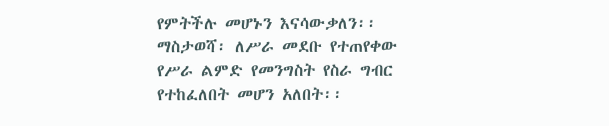የምትችሉ መሆኑን እናሳውቃለን፡፡ ማስታወሻ፡ ለሥራ መደቡ የተጠየቀው የሥራ ልምድ የመንግስት የስራ ግብር የተከፈለበት መሆን አለበት፡፡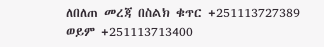ለበለጠ መረጃ በስልክ ቁጥር +251113727389 ወይም +251113713400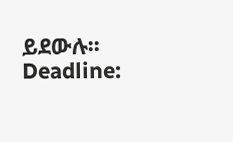ይደውሉ፡፡Deadline: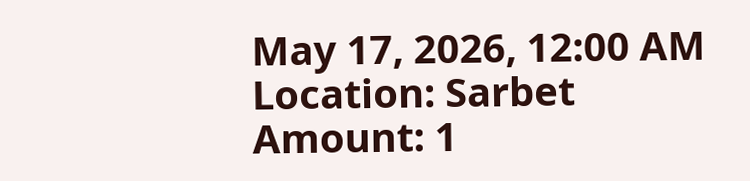May 17, 2026, 12:00 AM
Location: Sarbet
Amount: 1